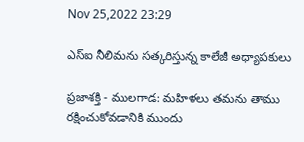Nov 25,2022 23:29

ఎస్‌ఐ నీలిమను సత్కరిస్తున్న కాలేజీ అధ్యాపకులు

ప్రజాశక్తి - ములగాడ: మహిళలు తమను తాము రక్షించుకోవడానికి ముందు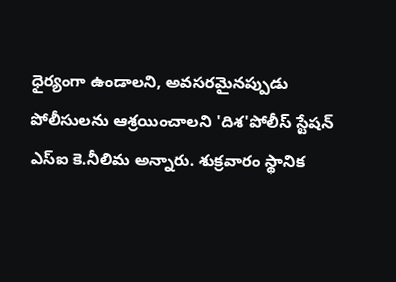ధైర్యంగా ఉండాలని, అవసరమైనప్పుడు పోలీసులను ఆశ్రయించాలని 'దిశ'పోలీస్‌ స్టేషన్‌ ఎస్‌ఐ కె.నీలిమ అన్నారు. శుక్రవారం స్థానిక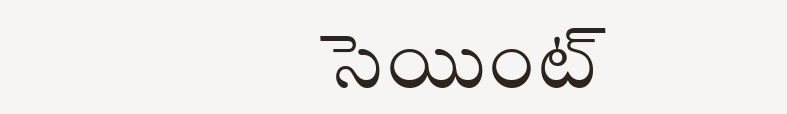సెయింట్‌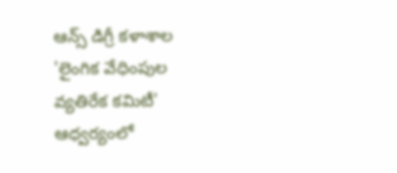ఆన్స్‌ డిగ్రీ కళాశాల 'లైంగిక వేధింపుల వ్యతిరేక కమిటీ' ఆధ్వర్యంలో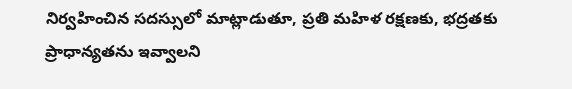నిర్వహించిన సదస్సులో మాట్లాడుతూ, ప్రతి మహిళ రక్షణకు, భద్రతకు ప్రాధాన్యతను ఇవ్వాలని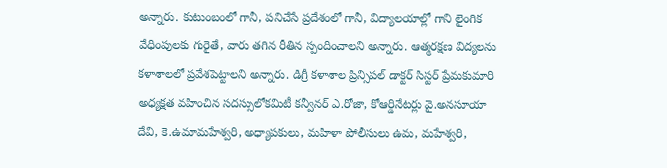అన్నారు. కుటుంబంలో గానీ, పనిచేసే ప్రదేశంలో గానీ, విద్యాలయాల్లో గాని లైంగిక వేధింపులకు గురైతే, వారు తగిన రీతిన స్పందించాలని అన్నారు. ఆత్మరక్షణ విద్యలను కళాశాలలో ప్రవేశపెట్టాలని అన్నారు. డిగ్రీ కళాశాల ప్రిన్సిపల్‌ డాక్టర్‌ సిస్టర్‌ ప్రేమకుమారి అధ్యక్షత వహించిన సదస్సులోకమిటీ కన్వీనర్‌ ఎ.రోజా, కోఆర్డినేటర్లు వై.అనసూయా దేవి, కె.ఉమామహేశ్వరి, అధ్యాపకులు, మహిళా పోలీసులు ఉమ, మహేశ్వరి,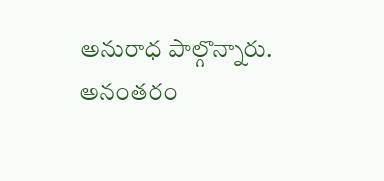అనురాధ పాల్గొన్నారు. అనంతరం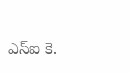ఎస్‌ఐ కె.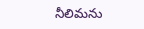నీలిమను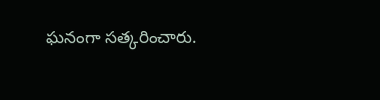ఘనంగా సత్కరించారు.